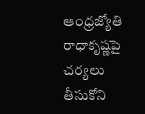ఆంధ్రజ్యోతి రాధాకృష్ణపై చర్యలు తీసుకోని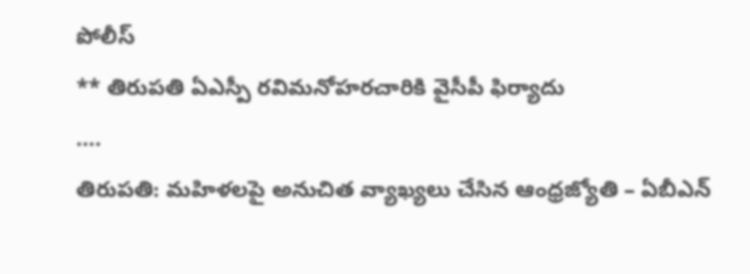పోలీస్
** తిరుపతి ఏఎస్పీ రవిమనోహరచారికి వైసీపీ ఫిర్యాదు
….
తిరుపతి: మహిళలపై అనుచిత వ్యాఖ్యలు చేసిన ఆంధ్రజ్యోతి – ఏబీఎన్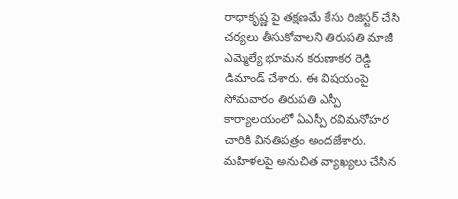రాధాకృష్ణ పై తక్షణమే కేసు రిజిస్టర్ చేసి చర్యలు తీసుకోవాలని తిరుపతి మాజీ ఎమ్మెల్యే భూమన కరుణాకర రెడ్డి డిమాండ్ చేశారు. ఈ విషయంపై సోమవారం తిరుపతి ఎస్పీ కార్యాలయంలో ఏఎస్పీ రవిమనోహర చారికి వినతిపత్రం అందజేశారు.
మహిళలపై అనుచిత వ్యాఖ్యలు చేసిన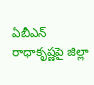ఏబీఎన్ రాధాకృష్ణపై జిల్లా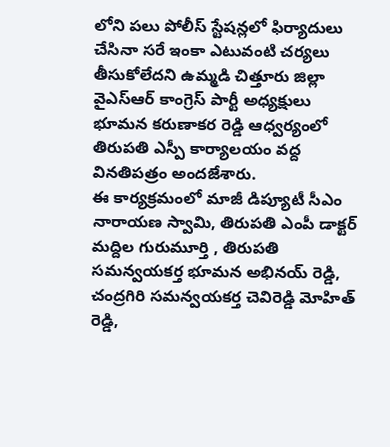లోని పలు పోలీస్ స్టేషన్లలో ఫిర్యాదులు చేసినా సరే ఇంకా ఎటువంటి చర్యలు తీసుకోలేదని ఉమ్మడి చిత్తూరు జిల్లా వైఎస్ఆర్ కాంగ్రెస్ పార్టీ అధ్యక్షులు భూమన కరుణాకర రెడ్డి ఆధ్వర్యంలో తిరుపతి ఎస్పీ కార్యాలయం వద్ద వినతిపత్రం అందజేశారు.
ఈ కార్యక్రమంలో మాజీ డిప్యూటీ సీఎం నారాయణ స్వామి, తిరుపతి ఎంపీ డాక్టర్ మద్దిల గురుమూర్తి , తిరుపతి సమన్వయకర్త భూమన అభినయ్ రెడ్డి, చంద్రగిరి సమన్వయకర్త చెవిరెడ్డి మోహిత్ రెడ్డి,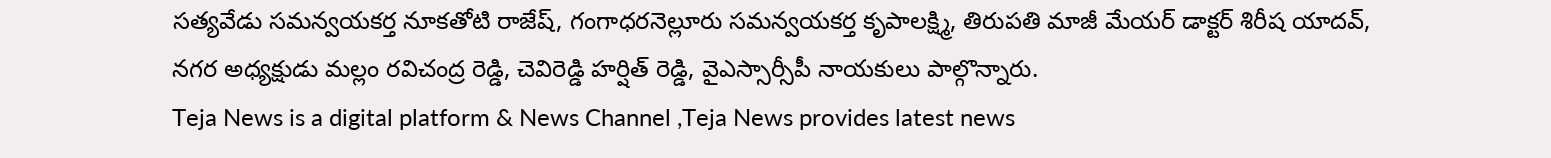సత్యవేడు సమన్వయకర్త నూకతోటి రాజేష్, గంగాధరనెల్లూరు సమన్వయకర్త కృపాలక్ష్మి, తిరుపతి మాజీ మేయర్ డాక్టర్ శిరీష యాదవ్, నగర అధ్యక్షుడు మల్లం రవిచంద్ర రెడ్డి, చెవిరెడ్డి హర్షిత్ రెడ్డి, వైఎస్సార్సీపీ నాయకులు పాల్గొన్నారు.
Teja News is a digital platform & News Channel ,Teja News provides latest news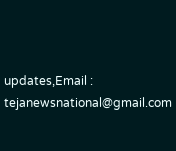updates,Email : tejanewsnational@gmail.com